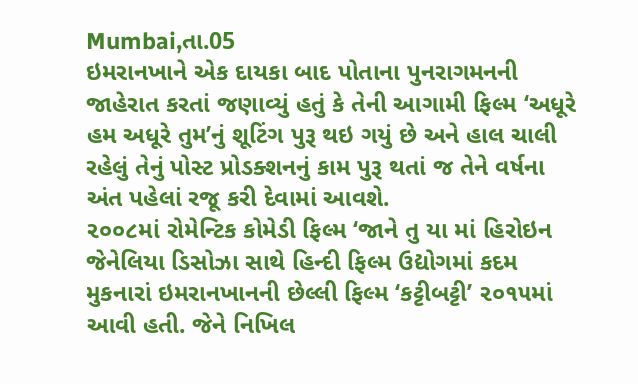Mumbai,તા.05
ઇમરાનખાને એક દાયકા બાદ પોતાના પુનરાગમનની જાહેરાત કરતાં જણાવ્યું હતું કે તેની આગામી ફિલ્મ ‘અધૂરે હમ અધૂરે તુમ’નું શૂટિંગ પુરૂ થઇ ગયું છે અને હાલ ચાલી રહેલું તેનું પોસ્ટ પ્રોડક્શનનું કામ પુરૂ થતાં જ તેને વર્ષના અંત પહેલાં રજૂ કરી દેવામાં આવશે.
૨૦૦૮માં રોમેન્ટિક કોમેડી ફિલ્મ ‘જાને તુ યા માં હિરોઇન જેનેલિયા ડિસોઝા સાથે હિન્દી ફિલ્મ ઉદ્યોગમાં કદમ મુકનારાં ઇમરાનખાનની છેલ્લી ફિલ્મ ‘કટ્ટીબટ્ટી’ ૨૦૧૫માં આવી હતી. જેને નિખિલ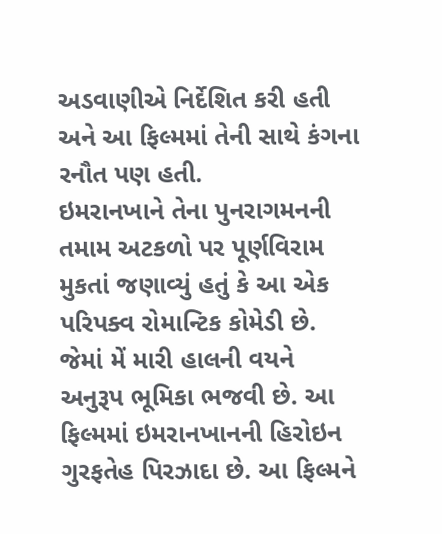અડવાણીએ નિર્દેશિત કરી હતી અને આ ફિલ્મમાં તેની સાથે કંગના રનૌત પણ હતી.
ઇમરાનખાને તેના પુનરાગમનની તમામ અટકળો પર પૂર્ણવિરામ મુકતાં જણાવ્યું હતું કે આ એક પરિપક્વ રોમાન્ટિક કોમેડી છે. જેમાં મેં મારી હાલની વયને અનુરૂપ ભૂમિકા ભજવી છે. આ ફિલ્મમાં ઇમરાનખાનની હિરોઇન ગુરફતેહ પિરઝાદા છે. આ ફિલ્મને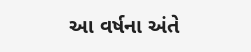આ વર્ષના અંતે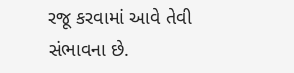રજૂ કરવામાં આવે તેવી સંભાવના છે.